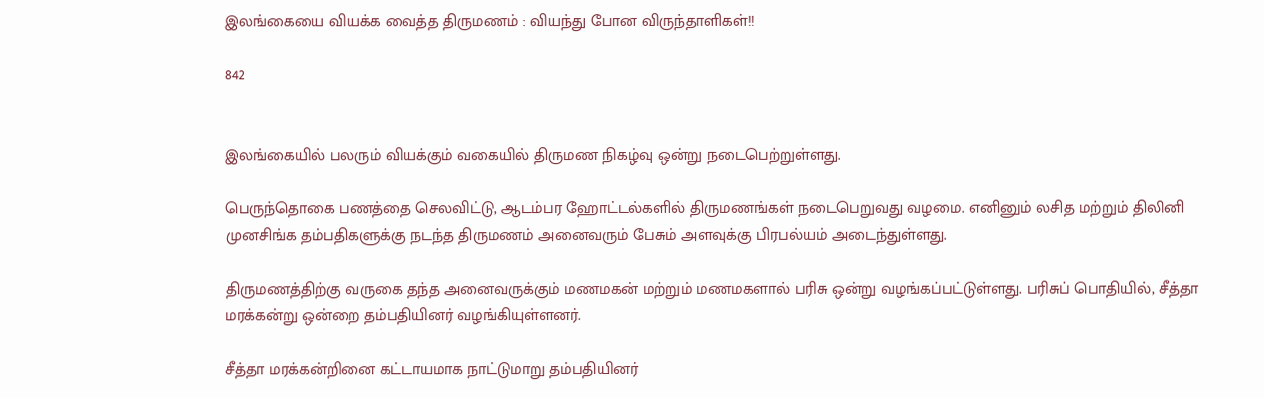இலங்கையை வியக்க வைத்த திருமணம் : வியந்து போன விருந்தாளிகள்!!

842


இலங்கையில் பலரும் வியக்கும் வகையில் திருமண நிகழ்வு ஒன்று நடைபெற்றுள்ளது.

பெருந்தொகை பணத்தை செலவிட்டு, ஆடம்பர ஹோட்டல்களில் திருமணங்கள் நடைபெறுவது வழமை. எனினும் லசித மற்றும் திலினி முனசிங்க தம்பதிகளுக்கு நடந்த திருமணம் அனைவரும் பேசும் அளவுக்கு பிரபல்யம் அடைந்துள்ளது.

திருமணத்திற்கு வருகை தந்த அனைவருக்கும் மணமகன் மற்றும் மணமகளால் பரிசு ஒன்று வழங்கப்பட்டுள்ளது. பரிசுப் பொதியில், சீத்தா மரக்கன்று ஒன்றை தம்பதியினர் வழங்கியுள்ளனர்.

சீத்தா மரக்கன்றினை கட்டாயமாக நாட்டுமாறு தம்பதியினர்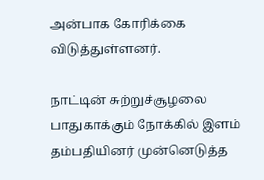அன்பாக கோரிக்கை விடுத்துள்ளனர்.

நாட்டின் சுற்றுச்சூழலை பாதுகாக்கும் நோக்கில் இளம் தம்பதியினர் முன்னெடுத்த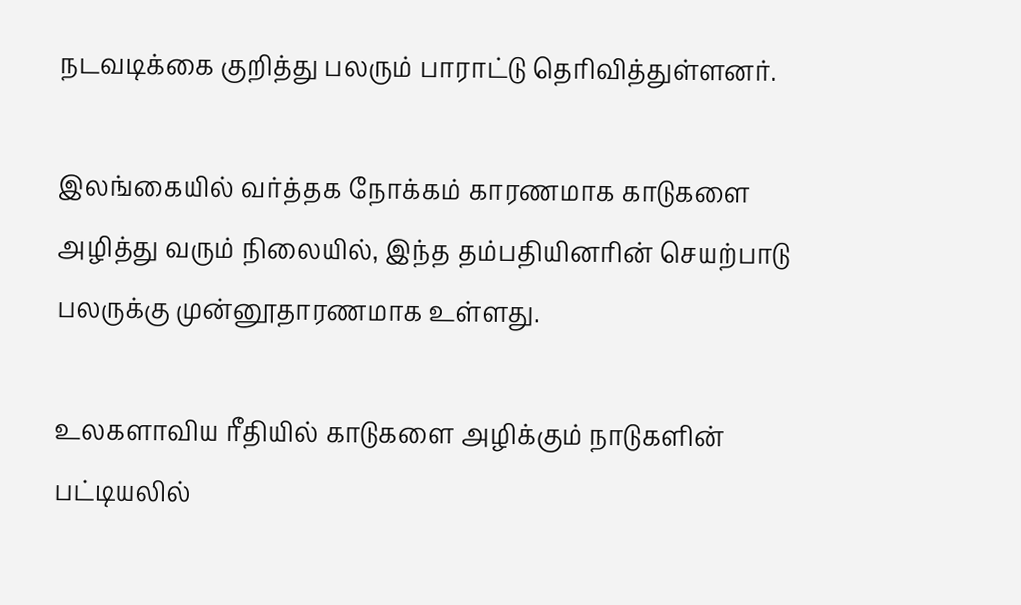நடவடிக்கை குறித்து பலரும் பாராட்டு தெரிவித்துள்ளனர்.

இலங்கையில் வர்த்தக நோக்கம் காரணமாக காடுகளை அழித்து வரும் நிலையில், இந்த தம்பதியினரின் செயற்பாடு பலருக்கு முன்னூதாரணமாக உள்ளது.

உலகளாவிய ரீதியில் காடுகளை அழிக்கும் நாடுகளின் பட்டியலில்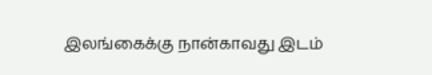இலங்கைக்கு நான்காவது இடம்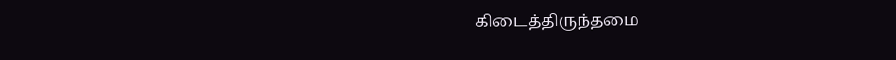கிடைத்திருந்தமை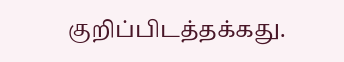குறிப்பிடத்தக்கது.